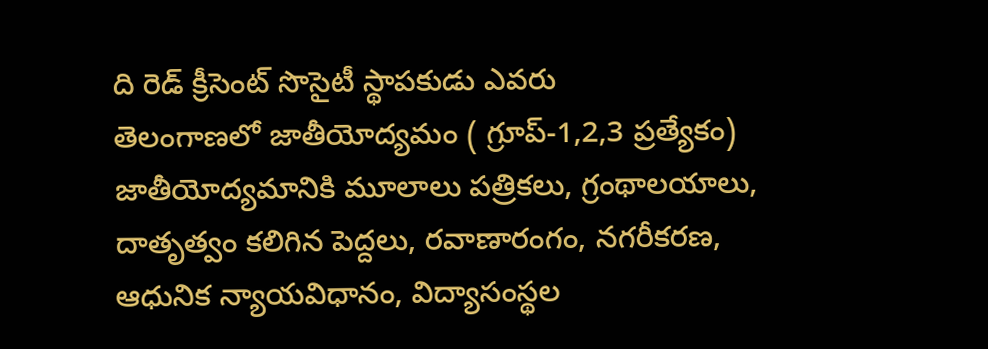ది రెడ్ క్రీసెంట్ సొసైటీ స్థాపకుడు ఎవరు
తెలంగాణలో జాతీయోద్యమం ( గ్రూప్-1,2,3 ప్రత్యేకం)
జాతీయోద్యమానికి మూలాలు పత్రికలు, గ్రంథాలయాలు, దాతృత్వం కలిగిన పెద్దలు, రవాణారంగం, నగరీకరణ, ఆధునిక న్యాయవిధానం, విద్యాసంస్థల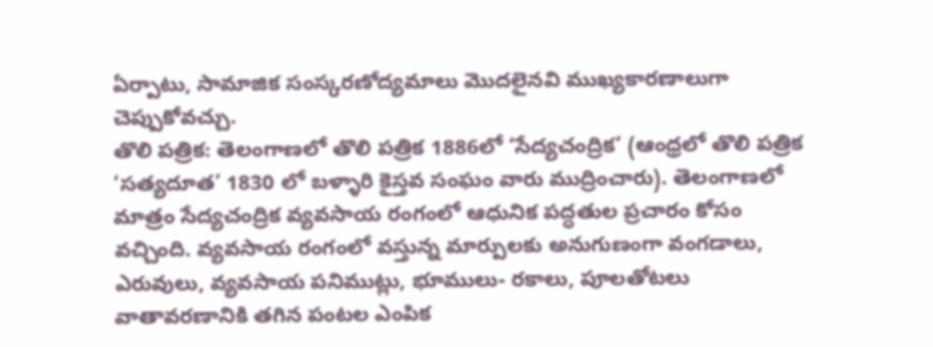ఏర్పాటు, సామాజిక సంస్కరణోద్యమాలు మొదలైనవి ముఖ్యకారణాలుగా చెప్పుకోవచ్చు.
తొలి పత్రిక: తెలంగాణలో తొలి పత్రిక 1886లో ‘సేద్యచంద్రిక’ (ఆంధ్రలో తొలి పత్రిక ‘సత్యదూత’ 1830 లో బళ్ళారి కైస్తవ సంఘం వారు ముద్రించారు). తెలంగాణలో మాత్రం సేద్యచంద్రిక వ్యవసాయ రంగంలో ఆధునిక పద్ధతుల ప్రచారం కోసం వచ్చింది. వ్యవసాయ రంగంలో వస్తున్న మార్పులకు అనుగుణంగా వంగడాలు, ఎరువులు, వ్యవసాయ పనిముట్లు, భూములు- రకాలు, పూలతోటలు వాతావరణానికి తగిన పంటల ఎంపిక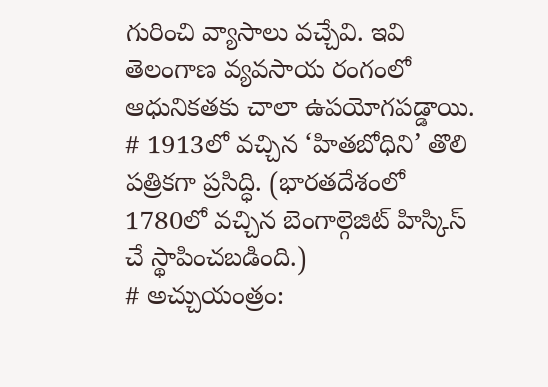గురించి వ్యాసాలు వచ్చేవి. ఇవి తెలంగాణ వ్యవసాయ రంగంలో ఆధునికతకు చాలా ఉపయోగపడ్డాయి.
# 1913లో వచ్చిన ‘హితబోధిని’ తొలి పత్రికగా ప్రసిద్ధి. (భారతదేశంలో 1780లో వచ్చిన బెంగాల్గెజిట్ హిస్కిస్ చే స్థాపించబడింది.)
# అచ్చుయంత్రం: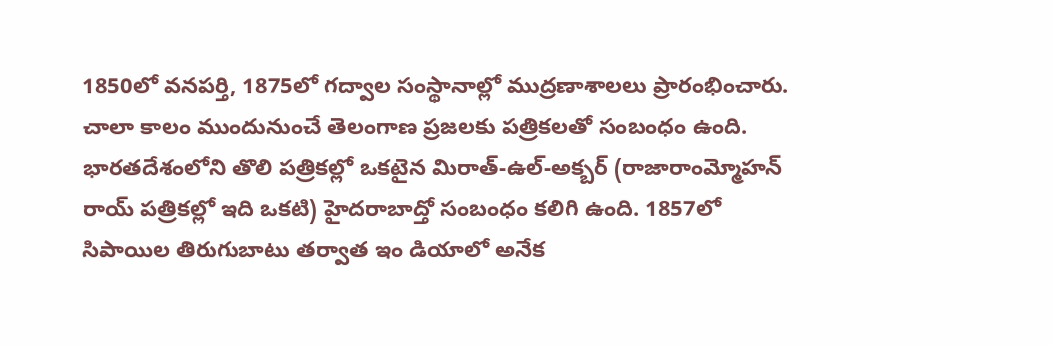1850లో వనపర్తి, 1875లో గద్వాల సంస్థానాల్లో ముద్రణాశాలలు ప్రారంభించారు. చాలా కాలం ముందునుంచే తెలంగాణ ప్రజలకు పత్రికలతో సంబంధం ఉంది. భారతదేశంలోని తొలి పత్రికల్లో ఒకటైన మిరాత్-ఉల్-అక్బర్ (రాజారాంమ్మోహన్ రాయ్ పత్రికల్లో ఇది ఒకటి) హైదరాబాద్తో సంబంధం కలిగి ఉంది. 1857లో సిపాయిల తిరుగుబాటు తర్వాత ఇం డియాలో అనేక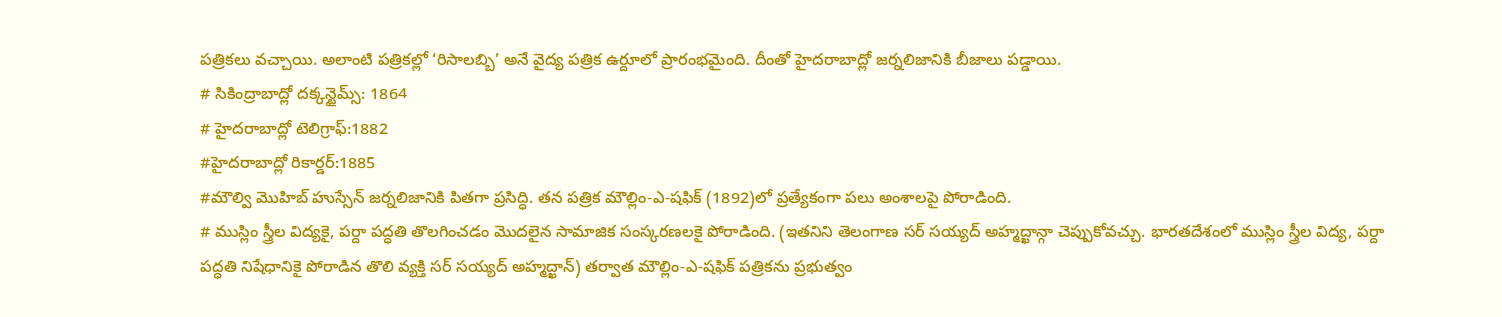పత్రికలు వచ్చాయి. అలాంటి పత్రికల్లో ‘రిసాలబ్బి’ అనే వైద్య పత్రిక ఉర్దూలో ప్రారంభమైంది. దీంతో హైదరాబాద్లో జర్నలిజానికి బీజాలు పడ్డాయి.
# సికింద్రాబాద్లో దక్కన్టైమ్స్: 1864
# హైదరాబాద్లో టెలిగ్రాఫ్:1882
#హైదరాబాద్లో రికార్డర్:1885
#మౌల్వి మొహిబ్ హుస్సేన్ జర్నలిజానికి పితగా ప్రసిద్ధి. తన పత్రిక మౌల్లిం-ఎ-షఫిక్ (1892)లో ప్రత్యేకంగా పలు అంశాలపై పోరాడింది.
# ముస్లిం స్త్రీల విద్యకై, పర్దా పద్ధతి తొలగించడం మొదలైన సామాజిక సంస్కరణలకై పోరాడింది. (ఇతనిని తెలంగాణ సర్ సయ్యద్ అహ్మద్ఖాన్గా చెప్పుకోవచ్చు. భారతదేశంలో ముస్లిం స్త్రీల విద్య, పర్దా పద్ధతి నిషేధానికై పోరాడిన తొలి వ్యక్తి సర్ సయ్యద్ అహ్మద్ఖాన్) తర్వాత మౌల్లిం-ఎ-షఫిక్ పత్రికను ప్రభుత్వం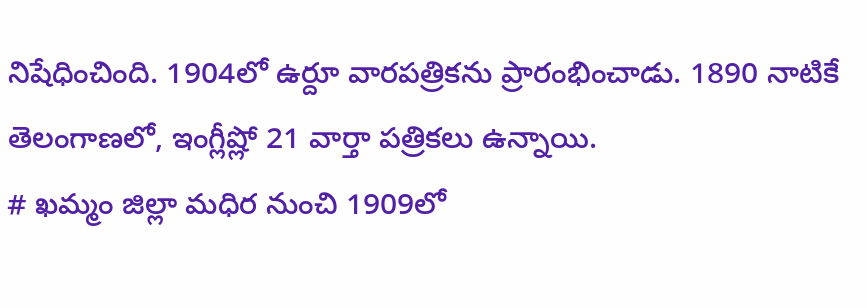నిషేధించింది. 1904లో ఉర్దూ వారపత్రికను ప్రారంభించాడు. 1890 నాటికే తెలంగాణలో, ఇంగ్లీష్లో 21 వార్తా పత్రికలు ఉన్నాయి.
# ఖమ్మం జిల్లా మధిర నుంచి 1909లో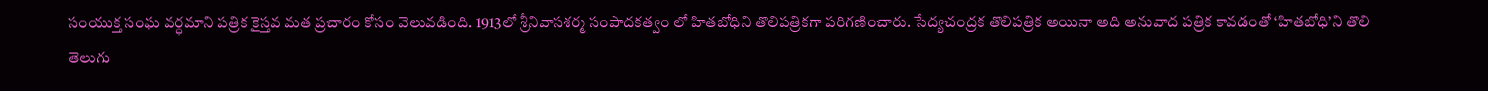సంయుక్త సంఘ వర్ధమాని పత్రిక కైస్తవ మత ప్రచారం కోసం వెలువడింది. 1913లో శ్రీనివాసశర్మ సంపాదకత్వం లో హితబోధిని తొలిపత్రికగా పరిగణించారు. సేద్యచంద్రక తొలిపత్రిక అయినా అది అనువాద పత్రిక కావడంతో ‘హితబోధి’ని తొలి తెలుగు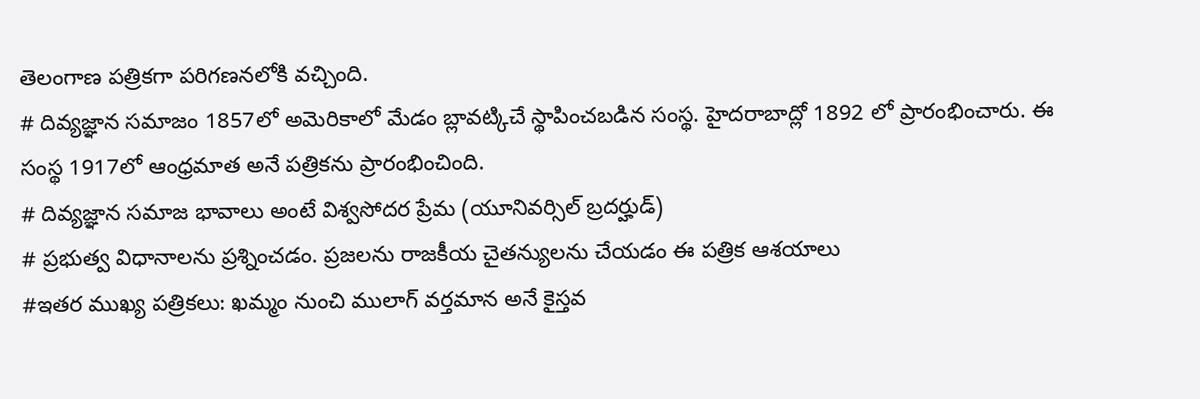తెలంగాణ పత్రికగా పరిగణనలోకి వచ్చింది.
# దివ్యజ్ఞాన సమాజం 1857లో అమెరికాలో మేడం బ్లావట్కిచే స్థాపించబడిన సంస్థ. హైదరాబాద్లో 1892 లో ప్రారంభించారు. ఈ సంస్థ 1917లో ఆంధ్రమాత అనే పత్రికను ప్రారంభించింది.
# దివ్యజ్ఞాన సమాజ భావాలు అంటే విశ్వసోదర ప్రేమ (యూనివర్సిల్ బ్రదర్హుడ్)
# ప్రభుత్వ విధానాలను ప్రశ్నించడం. ప్రజలను రాజకీయ చైతన్యులను చేయడం ఈ పత్రిక ఆశయాలు
#ఇతర ముఖ్య పత్రికలు: ఖమ్మం నుంచి ములాగ్ వర్తమాన అనే కైస్తవ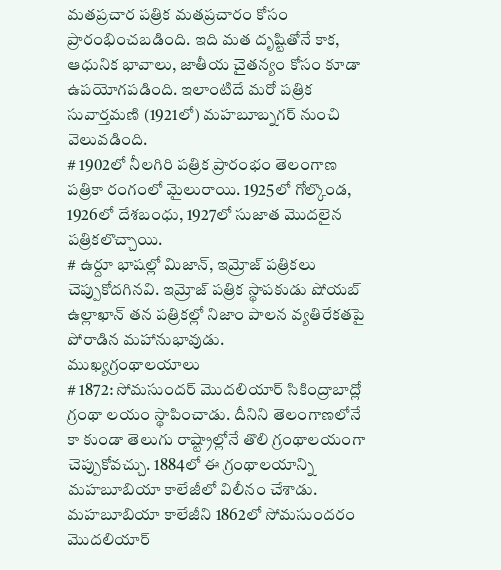మతప్రచార పత్రిక మతప్రచారం కోసం ప్రారంభించబడింది. ఇది మత దృష్టితోనే కాక, ఆధునిక భావాలు, జాతీయ చైతన్యం కోసం కూడా ఉపయోగపడింది. ఇలాంటిదే మరో పత్రిక సువార్తమణి (1921లో) మహబూబ్నగర్ నుంచి వెలువడింది.
# 1902లో నీలగిరి పత్రిక ప్రారంభం తెలంగాణ పత్రికా రంగంలో మైలురాయి. 1925లో గోల్కొండ, 1926లో దేశబంధు, 1927లో సుజాత మొదలైన పత్రికలొచ్చాయి.
# ఉర్దూ భాషల్లో మిజాన్, ఇమ్రోజ్ పత్రికలు చెప్పుకోదగినవి. ఇమ్రోజ్ పత్రిక స్థాపకుడు షోయబ్ ఉల్లాఖాన్ తన పత్రికల్లో నిజాం పాలన వ్యతిరేకతపై పోరాడిన మహానుభావుడు.
ముఖ్యగ్రంథాలయాలు
# 1872: సోమసుందర్ మొదలియార్ సికింద్రాబాద్లో గ్రంథా లయం స్థాపించాడు. దీనిని తెలంగాణలోనే కా కుండా తెలుగు రాష్ట్రాల్లోనే తొలి గ్రంథాలయంగా చెప్పుకోవచ్చు. 1884లో ఈ గ్రంథాలయాన్ని మహబూబియా కాలేజీలో విలీనం చేశాడు. మహబూబియా కాలేజీని 1862లో సోమసుందరం మొదలియార్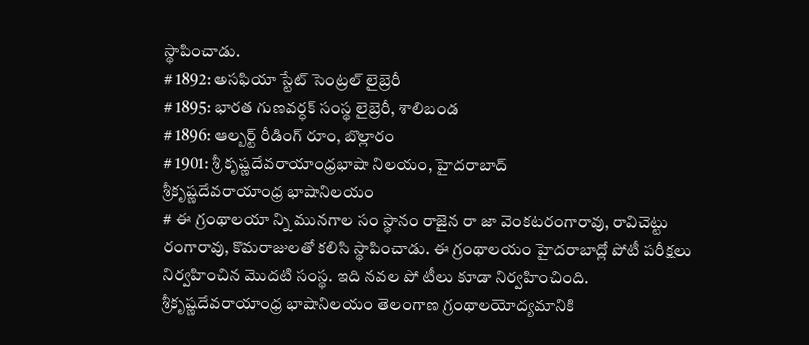స్థాపించాడు.
# 1892: అసఫియా స్టేట్ సెంట్రల్ లైబ్రెరీ
# 1895: భారత గుణవర్ధక్ సంస్థ లైబ్రెరీ, శాలిబండ
# 1896: ఆల్బర్ట్ రీడింగ్ రూం, బొల్లారం
# 1901: శ్రీ కృష్ణదేవరాయాంధ్రభాషా నిలయం, హైదరాబాద్
శ్రీకృష్ణదేవరాయాంధ్ర భాషానిలయం
# ఈ గ్రంథాలయా న్ని మునగాల సం స్థానం రాజైన రా జా వెంకటరంగారావు, రావిచెట్టు రంగారావు, కొమరాజులతో కలిసి స్థాపించాడు. ఈ గ్రంథాలయం హైదరాబాద్లో పోటీ పరీక్షలు నిర్వహించిన మొదటి సంస్థ. ఇది నవల పో టీలు కూడా నిర్వహించింది. శ్రీకృష్ణదేవరాయాంధ్ర భాషానిలయం తెలంగాణ గ్రంథాలయోద్యమానికి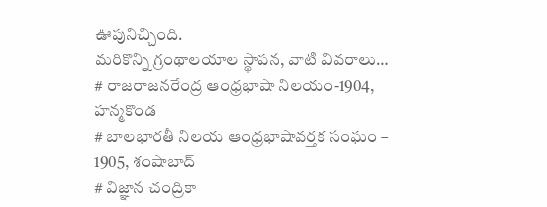ఊపునిచ్చింది.
మరికొన్ని గ్రంథాలయాల స్థాపన, వాటి వివరాలు…
# రాజరాజనరేంద్ర ఆంధ్రభాషా నిలయం-1904, హన్మకొండ
# బాలభారతీ నిలయ ఆంధ్రభాషావర్తక సంఘం – 1905, శంషాబాద్
# విజ్ఞాన చంద్రికా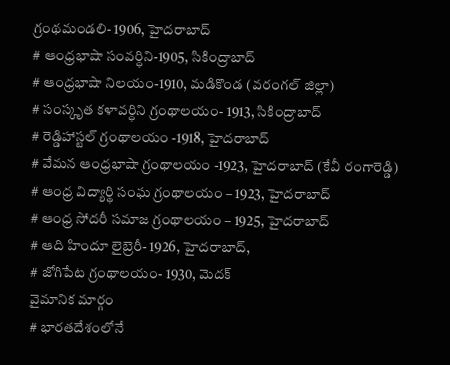గ్రంథమండలి- 1906, హైదరాబాద్
# ఆంధ్రభాషా సంవర్ధిని-1905, సికింద్రాబాద్
# ఆంధ్రభాషా నిలయం-1910, మడికొండ (వరంగల్ జిల్లా)
# సంస్కృత కళావర్ధిని గ్రంథాలయం- 1913, సికింద్రాబాద్
# రెడ్డిహాస్టల్ గ్రంథాలయం -1918, హైదరాబాద్
# వేమన ఆంధ్రభాషా గ్రంథాలయం -1923, హైదరాబాద్ (కేవీ రంగారెడ్డి)
# ఆంధ్ర విద్యార్థి సంఘ గ్రంథాలయం – 1923, హైదరాబాద్
# ఆంధ్ర సోదరీ సమాజ గ్రంథాలయం – 1925, హైదరాబాద్
# ఆది హిందూ లైబ్రెరీ- 1926, హైదరాబాద్,
# జోగిపేట గ్రంథాలయం- 1930, మెదక్
వైమానిక మార్గం
# భారతదేశంలోనే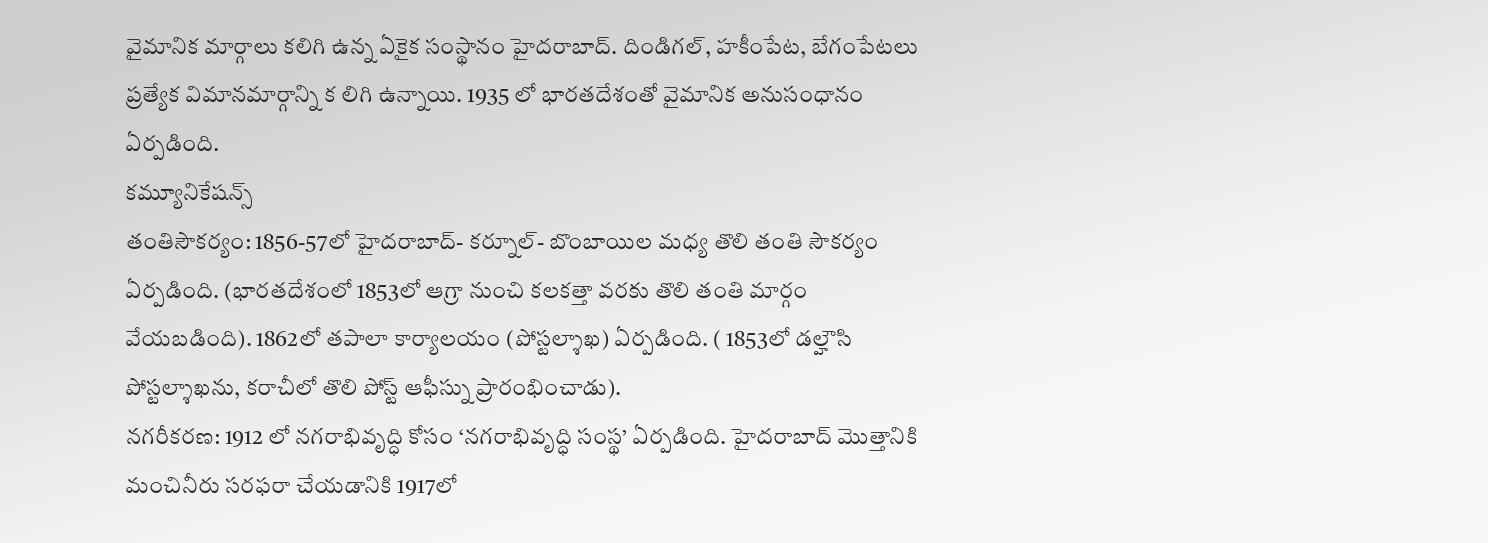వైమానిక మార్గాలు కలిగి ఉన్న ఏకైక సంస్థానం హైదరాబాద్. దిండిగల్, హకీంపేట, బేగంపేటలు ప్రత్యేక విమానమార్గాన్ని క లిగి ఉన్నాయి. 1935 లో భారతదేశంతో వైమానిక అనుసంధానం ఏర్పడింది.
కమ్యూనికేషన్స్
తంతిసౌకర్యం: 1856-57లో హైదరాబాద్- కర్నూల్- బొంబాయిల మధ్య తొలి తంతి సౌకర్యం ఏర్పడింది. (భారతదేశంలో 1853లో ఆగ్రా నుంచి కలకత్తా వరకు తొలి తంతి మార్గం వేయబడింది). 1862లో తపాలా కార్యాలయం (పోస్టల్శాఖ) ఏర్పడింది. ( 1853లో డల్హౌసి పోస్టల్శాఖను, కరాచీలో తొలి పోస్ట్ ఆఫీస్ను ప్రారంభించాడు).
నగరీకరణ: 1912 లో నగరాభివృద్ధి కోసం ‘నగరాభివృద్ధి సంస్థ’ ఏర్పడింది. హైదరాబాద్ మొత్తానికి మంచినీరు సరఫరా చేయడానికి 1917లో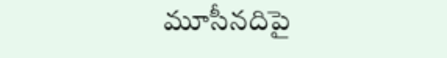మూసీనదిపై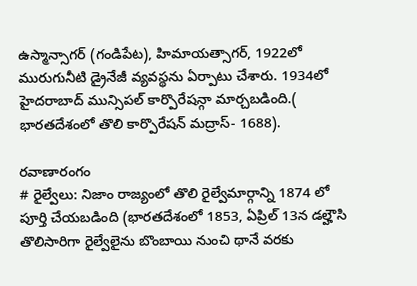ఉస్మాన్సాగర్ (గండిపేట), హిమాయత్సాగర్, 1922లో మురుగునీటి డ్రైనేజీ వ్యవస్థను ఏర్పాటు చేశారు. 1934లో హైదరాబాద్ మున్సిపల్ కార్పొరేషన్గా మార్చబడింది.( భారతదేశంలో తొలి కార్పొరేషన్ మద్రాస్- 1688).

రవాణారంగం
# రైల్వేలు: నిజాం రాజ్యంలో తొలి రైల్వేమార్గాన్ని 1874 లో పూర్తి చేయబడింది (భారతదేశంలో 1853, ఏప్రిల్ 13న డల్హౌసి తొలిసారిగా రైల్వేలైను బొంబాయి నుంచి థానే వరకు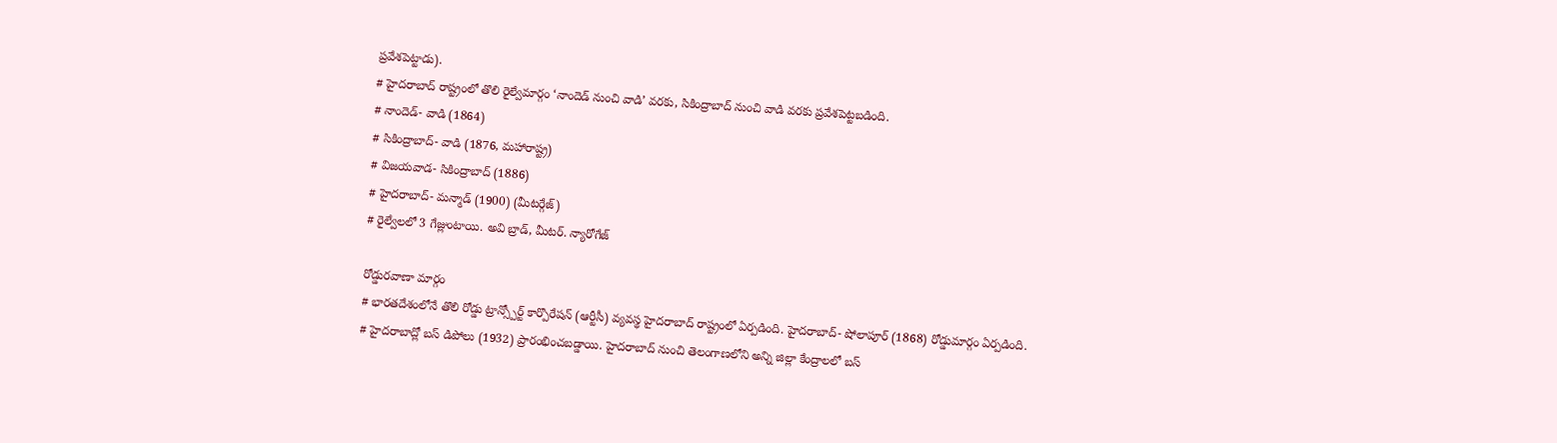ప్రవేశపెట్టాడు).
# హైదరాబాద్ రాష్ట్రంలో తొలి రైల్వేమార్గం ‘నాందెడ్ నుంచి వాడి’ వరకు, సికింద్రాబాద్ నుంచి వాడి వరకు ప్రవేశపెట్టబడింది.
# నాందెడ్- వాడి (1864)
# సికింద్రాబాద్- వాడి (1876, మహారాష్ట్ర)
# విజయవాడ- సికింద్రాబాద్ (1886)
# హైదరాబాద్- మన్మాడ్ (1900) (మీటర్గేజ్)
# రైల్వేలలో 3 గేజ్లుంటాయి. అవి బ్రాడ్, మీటర్. న్యారోగేజ్

రోడ్డురవాణా మార్గం
# భారతదేశంలోనే తొలి రోడ్డు ట్రాన్స్పోర్ట్ కార్పొరేషన్ (ఆర్టీసీ) వ్యవస్థ హైదరాబాద్ రాష్ట్రంలో ఏర్పడింది. హైదరాబాద్- షోలాపూర్ (1868) రోడ్డుమార్గం ఏర్పడింది.
# హైదరాబాద్లో బస్ డిపోలు (1932) ప్రారంభించబడ్డాయి. హైదరాబాద్ నుంచి తెలంగాణలోని అన్ని జిల్లా కేంద్రాలలో బస్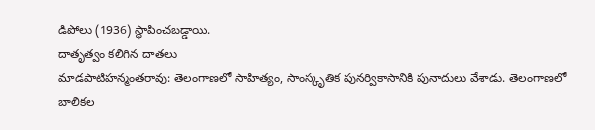డిపోలు (1936) స్థాపించబడ్డాయి.
దాతృత్వం కలిగిన దాతలు
మాడపాటిహన్మంతరావు: తెలంగాణలో సాహిత్యం, సాంస్కృతిక పునర్వికాసానికి పునాదులు వేశాడు. తెలంగాణలో బాలికల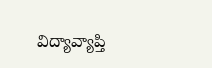విద్యావ్యాప్తి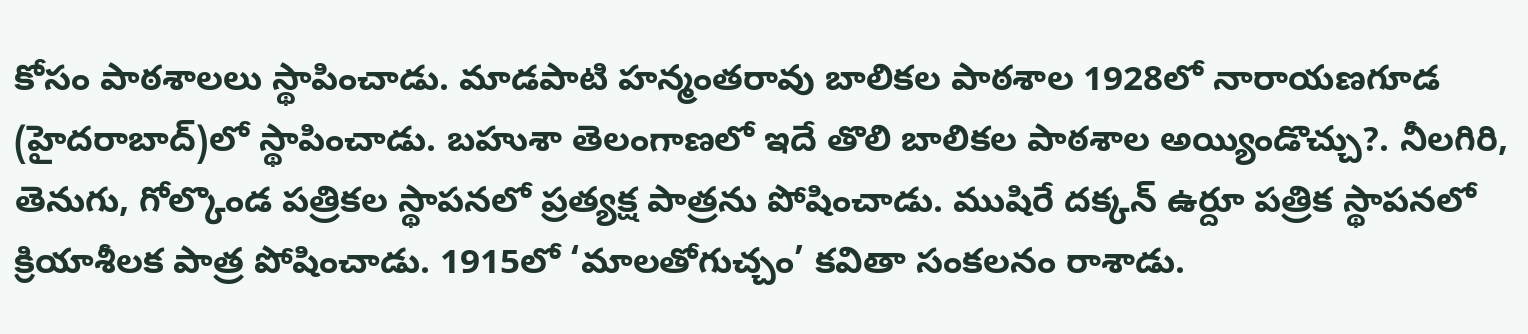కోసం పాఠశాలలు స్థాపించాడు. మాడపాటి హన్మంతరావు బాలికల పాఠశాల 1928లో నారాయణగూడ (హైదరాబాద్)లో స్థాపించాడు. బహుశా తెలంగాణలో ఇదే తొలి బాలికల పాఠశాల అయ్యిండొచ్చు?. నీలగిరి, తెనుగు, గోల్కొండ పత్రికల స్థాపనలో ప్రత్యక్ష పాత్రను పోషించాడు. ముషిరే దక్కన్ ఉర్దూ పత్రిక స్థాపనలో క్రియాశీలక పాత్ర పోషించాడు. 1915లో ‘మాలతోగుచ్చం’ కవితా సంకలనం రాశాడు.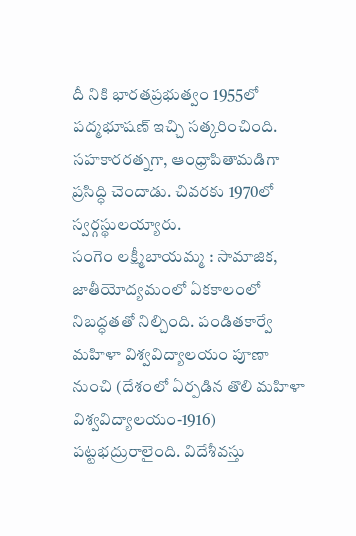దీ నికి భారతప్రభుత్వం 1955లో పద్మభూషణ్ ఇచ్చి సత్కరించింది. సహకారరత్నగా, ఆంధ్రాపితామడిగా ప్రసిద్ధి చెందాడు. చివరకు 1970లో స్వర్గస్థులయ్యారు.
సంగెం లక్ష్మీబాయమ్మ : సామాజిక, జాతీయోద్యమంలో ఏకకాలంలో నిబద్ధతతో నిల్చింది. పండితకార్వే మహిళా విశ్వవిద్యాలయం పూణా నుంచి (దేశంలో ఏర్పడిన తొలి మహిళా విశ్వవిద్యాలయం-1916) పట్టభద్రురాలైంది. విదేశీవస్తు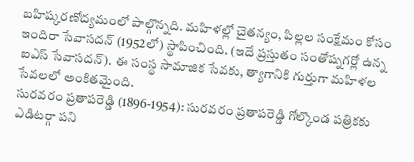బహిష్కరణోద్యమంలో పాల్గొన్నది. మహిళల్లో చైతన్యం, పిల్లల సంక్షేమం కోసం ఇందిరా సేవాసదన్ (1952లో) స్థాపించింది. (ఇదే ప్రస్తుతం సంతోష్నగర్లో ఉన్న ఐఎస్ సేవాసదన్). ఈ సంస్థ సామాజిక సేవకు, త్యాగానికి గుర్తుగా మహిళల సేవలలో అంకితమైంది.
సురవరం ప్రతాపరెడ్డి (1896-1954): సురవరం ప్రతాపరెడ్డి గోల్కొండ పత్రికకు ఎడిటర్గా పని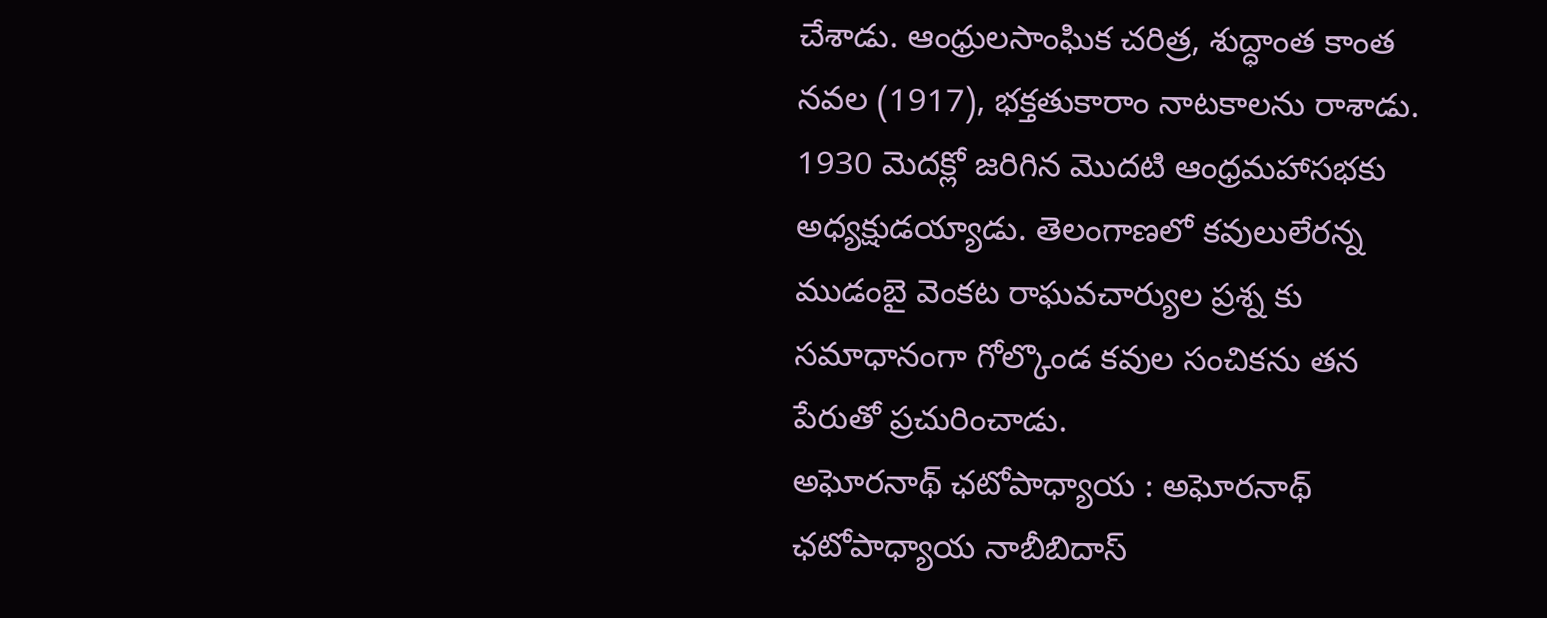చేశాడు. ఆంధ్రులసాంఘిక చరిత్ర, శుద్ధాంత కాంత నవల (1917), భక్తతుకారాం నాటకాలను రాశాడు. 1930 మెదక్లో జరిగిన మొదటి ఆంధ్రమహాసభకు అధ్యక్షుడయ్యాడు. తెలంగాణలో కవులులేరన్న ముడంబై వెంకట రాఘవచార్యుల ప్రశ్న కు సమాధానంగా గోల్కొండ కవుల సంచికను తన పేరుతో ప్రచురించాడు.
అఘోరనాథ్ ఛటోపాధ్యాయ : అఘోరనాథ్ ఛటోపాధ్యాయ నాబీబిదాస్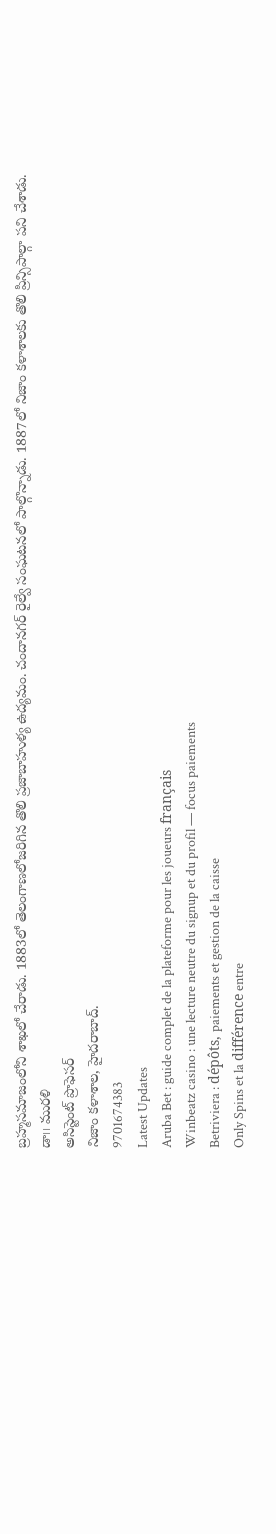బ్రహ్మసమాజంలోని శాఖలో చేరాడు. 1883లో తెలంగాణలోజరిగిన తొలి ప్రజాబాహుళ్య ఉద్యమం. చందానగర్ రైల్వే సంఘటనలో పాల్గొన్నాడు. 1887లో నిజాం కళాశాలకు తొలి ప్రిన్సిపాల్గా పని చేశాడు.
డా౹౹ మురళి
అసిస్టెంట్ ప్రొఫెసర్
నిజాం కళాశాల, హైదరాబాద్.
9701674383
Latest Updates
Aruba Bet : guide complet de la plateforme pour les joueurs français
Winbeatz casino : une lecture neutre du signup et du profil — focus paiements
Betriviera : dépôts, paiements et gestion de la caisse
Only Spins et la différence entre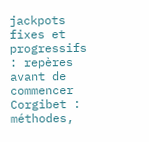jackpots fixes et progressifs : repères avant de commencer
Corgibet : méthodes,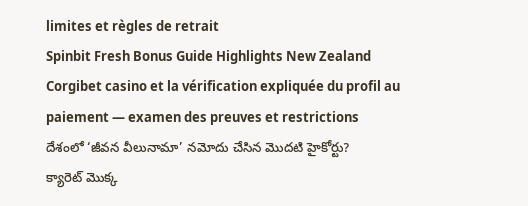limites et règles de retrait
Spinbit Fresh Bonus Guide Highlights New Zealand
Corgibet casino et la vérification expliquée du profil au paiement — examen des preuves et restrictions
దేశంలో ‘జీవన వీలునామా’ నమోదు చేసిన మొదటి హైకోర్టు?
క్యారెట్ మొక్క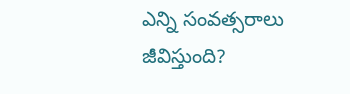ఎన్ని సంవత్సరాలు జీవిస్తుంది?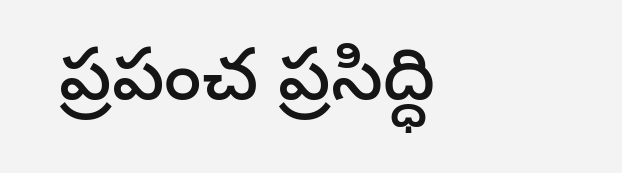ప్రపంచ ప్రసిద్ధి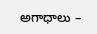అగాధాలు –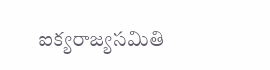ఐక్యరాజ్యసమితి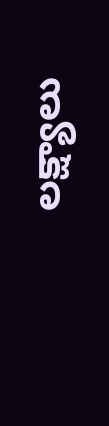లక్ష్యాలు